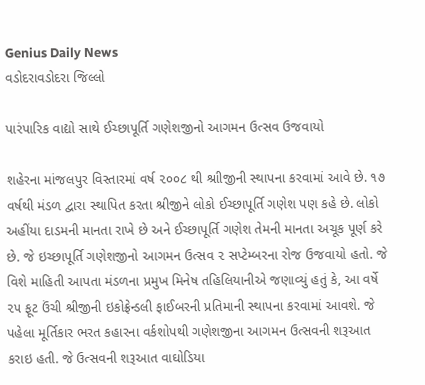Genius Daily News
વડોદરાવડોદરા જિલ્લો

પારંપારિક વાદ્યો સાથે ઈચ્છાપૂર્તિ ગણેશજીનો આગમન ઉત્સવ ઉજવાયો

શહેરના માંજલપુર વિસ્તારમાં વર્ષ ૨૦૦૮ થી શ્રાીજીની સ્થાપના કરવામાં આવે છે. ૧૭ વર્ષથી મંડળ દ્વારા સ્થાપિત કરતા શ્રીજીને લોકો ઈચ્છાપૂર્તિ ગણેશ પણ કહે છે. લોકો અહીંયા દાડમની માનતા રાખે છે અને ઈચ્છાપૂર્તિ ગણેશ તેમની માનતા અચૂક પૂર્ણ કરે છે. જે ઇચ્છાપૂર્તિ ગણેશજીનો આગમન ઉત્સવ ૨ સપ્ટેમ્બરના રોજ ઉજવાયો હતો. જે વિશે માહિતી આપતા મંડળના પ્રમુખ મિનેષ તહિલિયાનીએ જણાવ્યું હતું કે, આ વર્ષે ૨૫ ફૂટ ઉંચી શ્રીજીની ઇકોફ્રેન્ડલી ફાઈબરની પ્રતિમાની સ્થાપના કરવામાં આવશે. જે પહેલા મૂર્તિકાર ભરત કહારના વર્કશોપથી ગણેશજીના આગમન ઉત્સવની શરૂઆત કરાઇ હતી. જે ઉત્સવની શરૂઆત વાઘોડિયા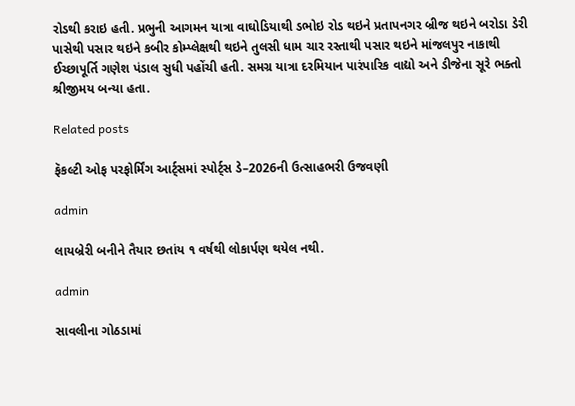રોડથી કરાઇ હતી. પ્રભુની આગમન યાત્રા વાઘોડિયાથી ડભોઇ રોડ થઇને પ્રતાપનગર બ્રીજ થઇને બરોડા ડેરી પાસેથી પસાર થઇને કબીર કોમ્પ્લેક્ષથી થઇને તુલસી ધામ ચાર રસ્તાથી પસાર થઇને માંજલપુર નાકાથી ઈચ્છાપૂર્તિ ગણેશ પંડાલ સુધી પહોંચી હતી. સમગ્ર યાત્રા દરમિયાન પારંપારિક વાદ્યો અને ડીજેના સૂરે ભક્તો શ્રીજીમય બન્યા હતા.

Related posts

ફૅકલ્ટી ઓફ પરફોર્મિંગ આર્ટ્સમાં સ્પોર્ટ્સ ડે–2026ની ઉત્સાહભરી ઉજવણી

admin

લાયબ્રેરી બનીને તૈયાર છતાંય ૧ વર્ષથી લોકાર્પણ થયેલ નથી.

admin

સાવલીના ગોઠડામાં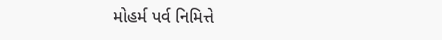મોહર્મ પર્વ નિમિત્તે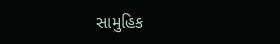સામુહિક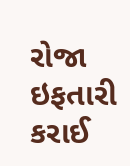રોજા ઇફતારી કરાઈ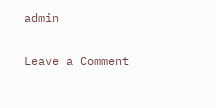admin

Leave a Comment